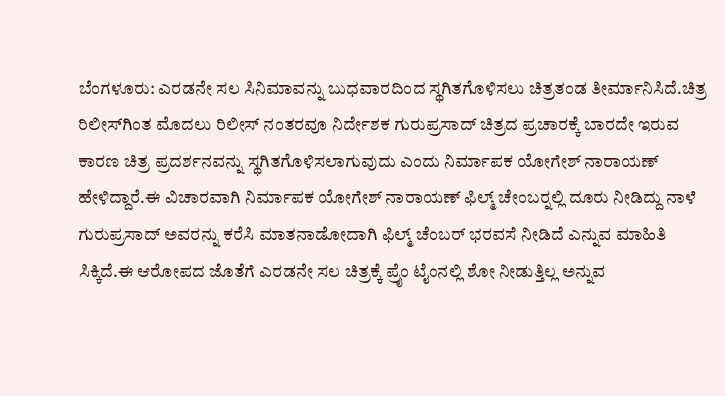ಬೆಂಗಳೂರು: ಎರಡನೇ ಸಲ ಸಿನಿಮಾವನ್ನು ಬುಧವಾರದಿಂದ ಸ್ಥಗಿತಗೊಳಿಸಲು ಚಿತ್ರತಂಡ ತೀರ್ಮಾನಿಸಿದೆ.ಚಿತ್ರ ರಿಲೀಸ್‍ಗಿಂತ ಮೊದಲು ರಿಲೀಸ್ ನಂತರವೂ ನಿರ್ದೇಶಕ ಗುರುಪ್ರಸಾದ್ ಚಿತ್ರದ ಪ್ರಚಾರಕ್ಕೆ ಬಾರದೇ ಇರುವ ಕಾರಣ ಚಿತ್ರ ಪ್ರದರ್ಶನವನ್ನು ಸ್ಥಗಿತಗೊಳಿಸಲಾಗುವುದು ಎಂದು ನಿರ್ಮಾಪಕ ಯೋಗೇಶ್ ನಾರಾಯಣ್ ಹೇಳಿದ್ದಾರೆ.ಈ ವಿಚಾರವಾಗಿ ನಿರ್ಮಾಪಕ ಯೋಗೇಶ್ ನಾರಾಯಣ್ ಫಿಲ್ಮ್ ಚೇಂಬರ್‍ನಲ್ಲಿ ದೂರು ನೀಡಿದ್ದು ನಾಳೆ ಗುರುಪ್ರಸಾದ್‍ ಅವರನ್ನು ಕರೆಸಿ ಮಾತನಾಡೋದಾಗಿ ಫಿಲ್ಮ್ ಚೆಂಬರ್ ಭರವಸೆ ನೀಡಿದೆ ಎನ್ನುವ ಮಾಹಿತಿ ಸಿಕ್ಕಿದೆ.ಈ ಆರೋಪದ ಜೊತೆಗೆ ಎರಡನೇ ಸಲ ಚಿತ್ರಕ್ಕೆ ಪ್ರೈಂ ಟೈಂನಲ್ಲಿ ಶೋ ನೀಡುತ್ತಿಲ್ಲ ಅನ್ನುವ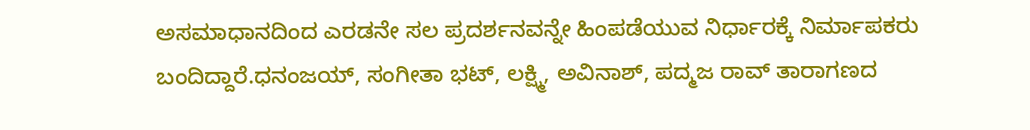ಅಸಮಾಧಾನದಿಂದ ಎರಡನೇ ಸಲ ಪ್ರದರ್ಶನವನ್ನೇ ಹಿಂಪಡೆಯುವ ನಿರ್ಧಾರಕ್ಕೆ ನಿರ್ಮಾಪಕರು ಬಂದಿದ್ದಾರೆ.ಧನಂಜಯ್, ಸಂಗೀತಾ ಭಟ್, ಲಕ್ಷ್ಮಿ, ಅವಿನಾಶ್, ಪದ್ಮಜ ರಾವ್ ತಾರಾಗಣದ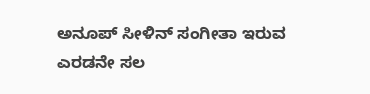ಅನೂಪ್ ಸೀಳಿನ್ ಸಂಗೀತಾ ಇರುವ ಎರಡನೇ ಸಲ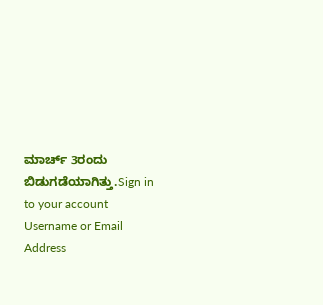ಮಾರ್ಚ್ 3ರಂದು ಬಿಡುಗಡೆಯಾಗಿತ್ತು.Sign in to your account
Username or Email Address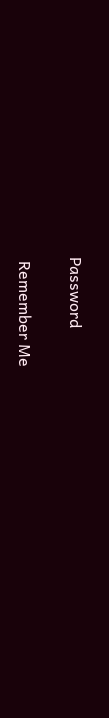Password

 Remember Me